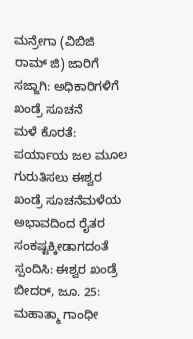ಮನ್ರೇಗಾ (ವಿಬಿಜಿ ರಾಮ್ ಜಿ) ಜಾರಿಗೆ ಸಜ್ಜಾಗಿ: ಅಧಿಕಾರಿಗಳಿಗೆ ಖಂಡ್ರೆ ಸೂಚನೆ
ಮಳೆ ಕೊರತೆ: ಪರ್ಯಾಯ ಜಲ ಮೂಲ ಗುರುತಿಸಲು ಈಶ್ವರ ಖಂಡ್ರೆ ಸೂಚನೆಮಳೆಯ ಅಭಾವದಿಂದ ರೈತರ ಸಂಕಷ್ಟಕ್ಕೀಡಾಗದಂತೆ ಸ್ಪಂದಿಸಿ: ಈಶ್ವರ ಖಂಡ್ರೆ ಬೀದರ್, ಜೂ. 25: ಮಹಾತ್ಮಾ ಗಾಂಧೀ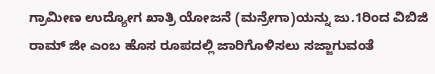ಗ್ರಾಮೀಣ ಉದ್ಯೋಗ ಖಾತ್ರಿ ಯೋಜನೆ (ಮನ್ರೇಗಾ)ಯನ್ನು ಜು.1ರಿಂದ ವಿಬಿಜಿ ರಾಮ್ ಜೀ ಎಂಬ ಹೊಸ ರೂಪದಲ್ಲಿ ಜಾರಿಗೊಳಿಸಲು ಸಜ್ಜಾಗುವಂತೆ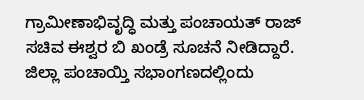ಗ್ರಾಮೀಣಾಭಿವೃದ್ಧಿ ಮತ್ತು ಪಂಚಾಯತ್ ರಾಜ್ ಸಚಿವ ಈಶ್ವರ ಬಿ ಖಂಡ್ರೆ ಸೂಚನೆ ನೀಡಿದ್ದಾರೆ. ಜಿಲ್ಲಾ ಪಂಚಾಯ್ತಿ ಸಭಾಂಗಣದಲ್ಲಿಂದು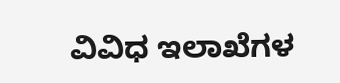ವಿವಿಧ ಇಲಾಖೆಗಳ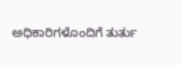ಅಧಿಕಾರಿಗಳೊಂದಿಗೆ ತುರ್ತು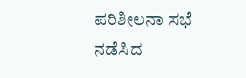ಪರಿಶೀಲನಾ ಸಭೆ ನಡೆಸಿದ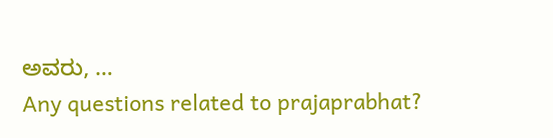ಅವರು, …
Any questions related to prajaprabhat?